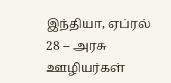இந்தியா, ஏப்ரல் 28 -- அரசு ஊழியர்கள்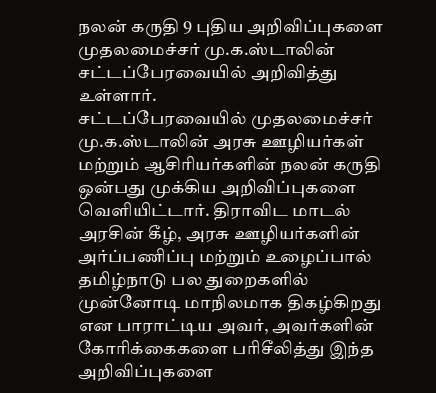நலன் கருதி 9 புதிய அறிவிப்புகளை முதலமைச்சர் மு.க.ஸ்டாலின் சட்டப்பேரவையில் அறிவித்து உள்ளார்.
சட்டப்பேரவையில் முதலமைச்சர் மு.க.ஸ்டாலின் அரசு ஊழியர்கள் மற்றும் ஆசிரியர்களின் நலன் கருதி ஒன்பது முக்கிய அறிவிப்புகளை வெளியிட்டார். திராவிட மாடல் அரசின் கீழ், அரசு ஊழியர்களின் அர்ப்பணிப்பு மற்றும் உழைப்பால் தமிழ்நாடு பல துறைகளில் முன்னோடி மாநிலமாக திகழ்கிறது என பாராட்டிய அவர், அவர்களின் கோரிக்கைகளை பரிசீலித்து இந்த அறிவிப்புகளை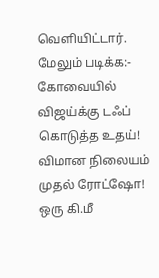வெளியிட்டார்.
மேலும் படிக்க:- கோவையில் விஜய்க்கு டஃப் கொடுத்த உதய்! விமான நிலையம் முதல் ரோட்ஷோ! ஒரு கி.மீ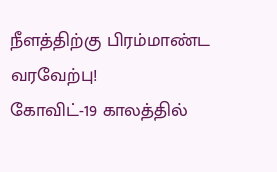நீளத்திற்கு பிரம்மாண்ட வரவேற்பு!
கோவிட்-19 காலத்தில்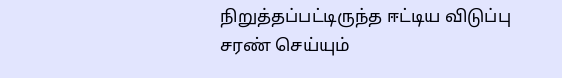நிறுத்தப்பட்டிருந்த ஈட்டிய விடுப்பு சரண் செய்யும்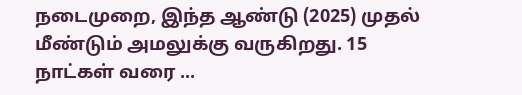நடைமுறை, இந்த ஆண்டு (2025) முதல் மீண்டும் அமலுக்கு வருகிறது. 15 நாட்கள் வரை ...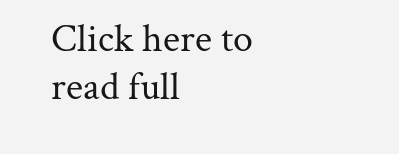Click here to read full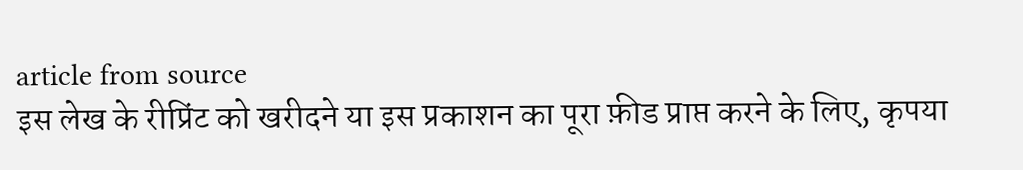article from source
इस लेख के रीप्रिंट को खरीदने या इस प्रकाशन का पूरा फ़ीड प्राप्त करने के लिए, कृपया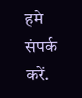हमे संपर्क करें.